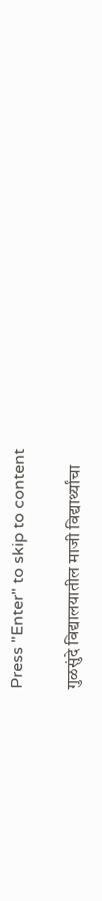Press "Enter" to skip to content

गुळसुंदे विद्यालयातील माजी विद्यार्थ्यांचा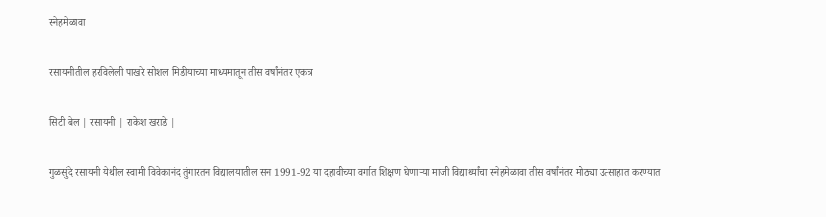स्नेहमेळावा

रसायनीतील हरविलेली पाखरे सोशल मिडीयाच्या माध्यमातून तीस वर्षांनंतर एकत्र

सिटी बेल | रसायनी | राकेश खराडे |

गुळसुंदे रसायनी येथील स्वामी विवेकानंद तुंगारतन विद्यालयातील सन 1991-92 या दहावीच्या वर्गात शिक्षण घेणाऱ्या माजी विद्यार्थ्यांचा स्नेहमेळावा तीस वर्षांनंतर मोठ्या उत्साहात करण्यात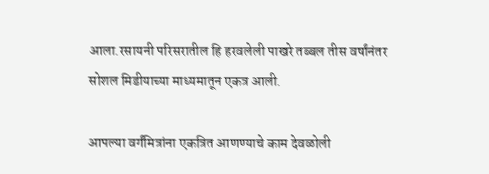आला.रसायनी परिसरातील हि हरवलेली पाखरे तब्बल तीस वर्षांनंतर सोशल मिडीयाच्या माध्यमातून एकत्र आली.

आपल्या वर्गंमित्रांना एकत्रित आणण्याचे काम देवळोली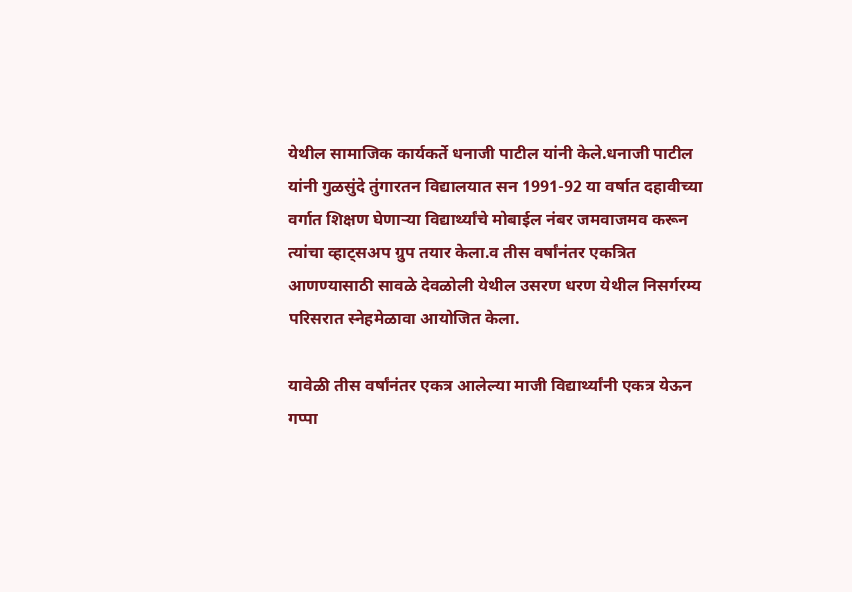येथील सामाजिक कार्यकर्ते धनाजी पाटील यांनी केले.धनाजी पाटील यांनी गुळसुंदे तुंगारतन विद्यालयात सन 1991-92 या वर्षात दहावीच्या वर्गात शिक्षण घेणाऱ्या विद्यार्थ्यांचे मोबाईल नंबर जमवाजमव करून त्यांचा व्हाट्सअप ग्रुप तयार केला.व तीस वर्षांनंतर एकत्रित आणण्यासाठी सावळे देवळोली येथील उसरण धरण येथील निसर्गरम्य परिसरात स्नेहमेळावा आयोजित केला.

यावेळी तीस वर्षांनंतर एकत्र आलेल्या माजी विद्यार्थ्यांनी एकत्र येऊन गप्पा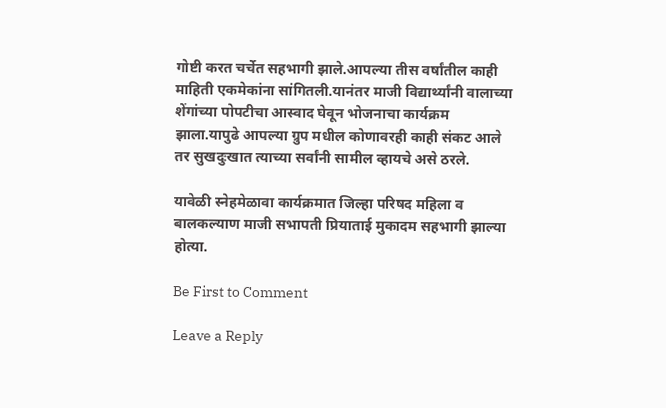गोष्टी करत चर्चेत सहभागी झाले.आपल्या तीस वर्षांतील काही माहिती एकमेकांना सांगितली.यानंतर माजी विद्यार्थ्यांनी वालाच्या शेंगांच्या पोपटीचा आस्वाद घेवून भोजनाचा कार्यक्रम झाला.यापुढे आपल्या ग्रुप मधील कोणावरही काही संकट आले तर सुखदुःखात त्याच्या सर्वांनी सामील व्हायचे असे ठरले.

यावेळी स्नेहमेळावा कार्यक्रमात जिल्हा परिषद महिला व बालकल्याण माजी सभापती प्रियाताई मुकादम सहभागी झाल्या होत्या.

Be First to Comment

Leave a Reply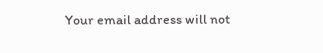Your email address will not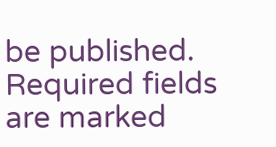be published. Required fields are marked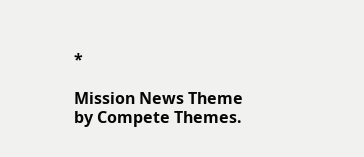*

Mission News Theme by Compete Themes.